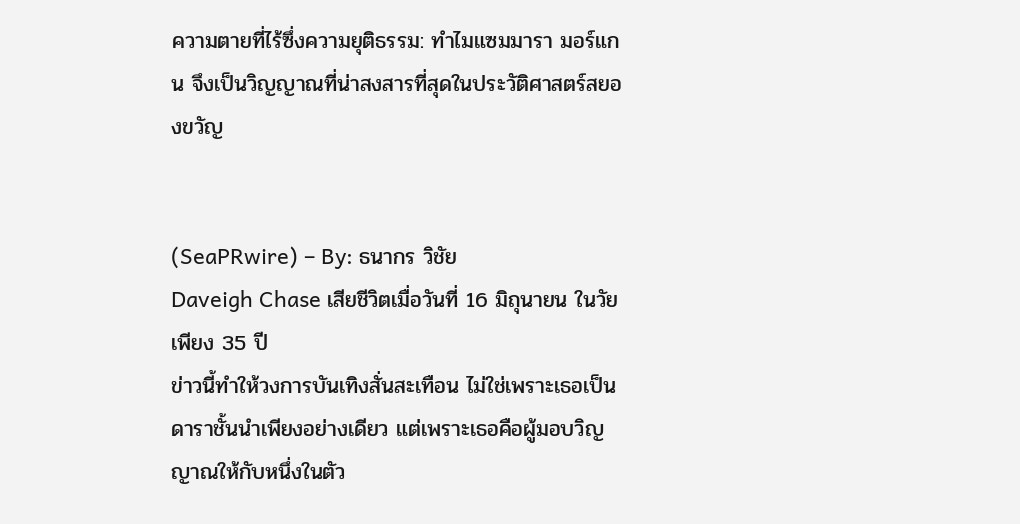ความตายที่ไร้ซึ่งความยุติธรรม: ทำไมแซมมารา มอร์แกน จึงเป็นวิญญาณที่น่าสงสารที่สุดในประวัติศาสตร์สยองขวัญ


(SeaPRwire) – By: ธนากร วิชัย
Daveigh Chase เสียชีวิตเมื่อวันที่ 16 มิถุนายน ในวัยเพียง 35 ปี
ข่าวนี้ทำให้วงการบันเทิงสั่นสะเทือน ไม่ใช่เพราะเธอเป็นดาราชั้นนำเพียงอย่างเดียว แต่เพราะเธอคือผู้มอบวิญญาณให้กับหนึ่งในตัว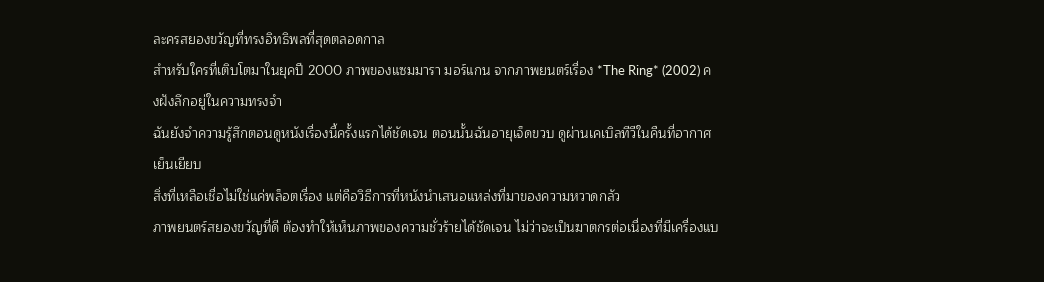ละครสยองขวัญที่ทรงอิทธิพลที่สุดตลอดกาล
สำหรับใครที่เติบโตมาในยุคปี 2000 ภาพของแซมมารา มอร์แกน จากภาพยนตร์เรื่อง *The Ring* (2002) คงฝังลึกอยู่ในความทรงจำ
ฉันยังจำความรู้สึกตอนดูหนังเรื่องนี้ครั้งแรกได้ชัดเจน ตอนนั้นฉันอายุเจ็ดขวบ ดูผ่านเคเบิลทีวีในคืนที่อากาศเย็นเยียบ
สิ่งที่เหลือเชื่อไม่ใช่แค่พล็อตเรื่อง แต่คือวิธีการที่หนังนำเสนอแหล่งที่มาของความหวาดกลัว
ภาพยนตร์สยองขวัญที่ดี ต้องทำให้เห็นภาพของความชั่วร้ายได้ชัดเจน ไม่ว่าจะเป็นฆาตกรต่อเนื่องที่มีเครื่องแบ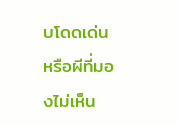บโดดเด่น หรือผีที่มองไม่เห็น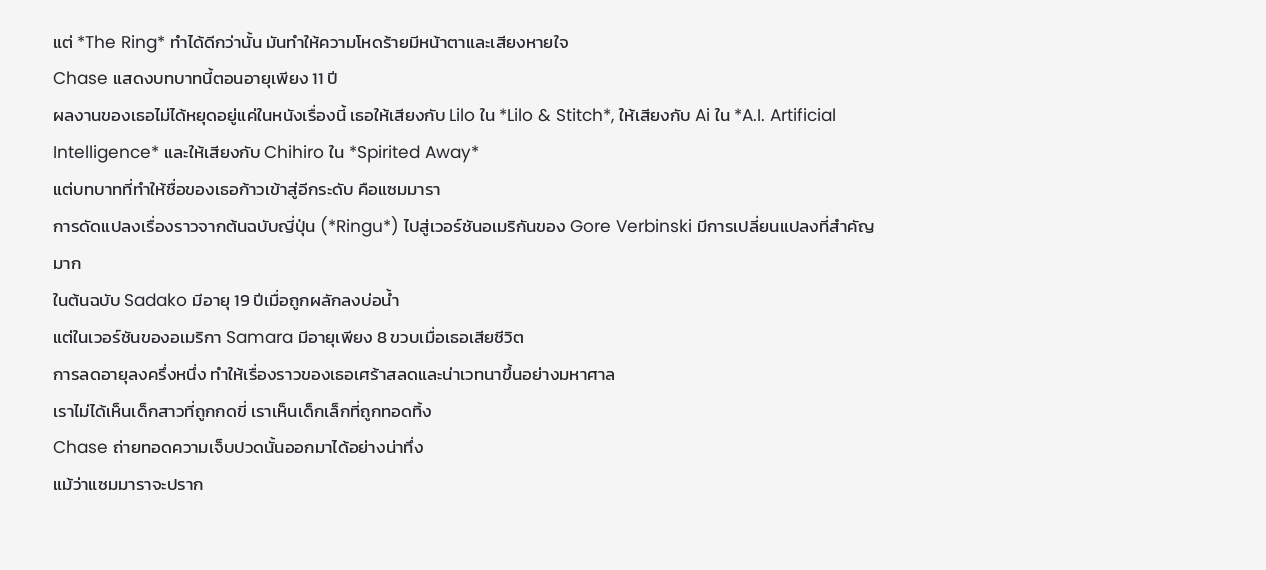แต่ *The Ring* ทำได้ดีกว่านั้น มันทำให้ความโหดร้ายมีหน้าตาและเสียงหายใจ
Chase แสดงบทบาทนี้ตอนอายุเพียง 11 ปี
ผลงานของเธอไม่ได้หยุดอยู่แค่ในหนังเรื่องนี้ เธอให้เสียงกับ Lilo ใน *Lilo & Stitch*, ให้เสียงกับ Ai ใน *A.I. Artificial Intelligence* และให้เสียงกับ Chihiro ใน *Spirited Away*
แต่บทบาทที่ทำให้ชื่อของเธอก้าวเข้าสู่อีกระดับ คือแซมมารา
การดัดแปลงเรื่องราวจากต้นฉบับญี่ปุ่น (*Ringu*) ไปสู่เวอร์ชันอเมริกันของ Gore Verbinski มีการเปลี่ยนแปลงที่สำคัญมาก
ในต้นฉบับ Sadako มีอายุ 19 ปีเมื่อถูกผลักลงบ่อน้ำ
แต่ในเวอร์ชันของอเมริกา Samara มีอายุเพียง 8 ขวบเมื่อเธอเสียชีวิต
การลดอายุลงครึ่งหนึ่ง ทำให้เรื่องราวของเธอเศร้าสลดและน่าเวทนาขึ้นอย่างมหาศาล
เราไม่ได้เห็นเด็กสาวที่ถูกกดขี่ เราเห็นเด็กเล็กที่ถูกทอดทิ้ง
Chase ถ่ายทอดความเจ็บปวดนั้นออกมาได้อย่างน่าทึ่ง
แม้ว่าแซมมาราจะปราก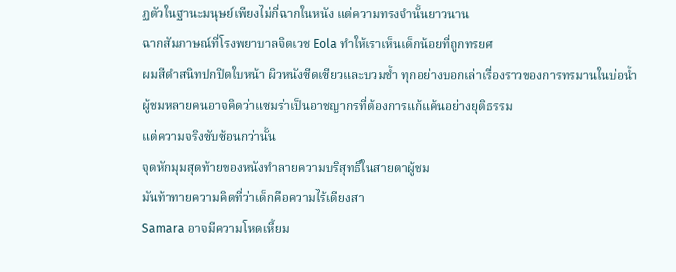ฏตัวในฐานะมนุษย์เพียงไม่กี่ฉากในหนัง แต่ความทรงจำนั้นยาวนาน
ฉากสัมภาษณ์ที่โรงพยาบาลจิตเวช Eola ทำให้เราเห็นเด็กน้อยที่ถูกทรยศ
ผมสีดำสนิทปกปิดใบหน้า ผิวหนังซีดเซียวและบวมช้ำ ทุกอย่างบอกเล่าเรื่องราวของการทรมานในบ่อน้ำ
ผู้ชมหลายคนอาจคิดว่าแซมร่าเป็นอาชญากรที่ต้องการแก้แค้นอย่างยุติธรรม
แต่ความจริงซับซ้อนกว่านั้น
จุดหักมุมสุดท้ายของหนังทำลายความบริสุทธิ์ในสายตาผู้ชม
มันท้าทายความคิดที่ว่าเด็กคือความไร้เดียงสา
Samara อาจมีความโหดเหี้ยม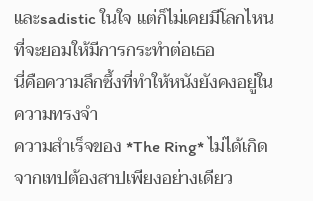และsadistic ในใจ แต่ก็ไม่เคยมีโลกไหนที่จะยอมให้มีการกระทำต่อเธอ
นี่คือความลึกซึ้งที่ทำให้หนังยังคงอยู่ในความทรงจำ
ความสำเร็จของ *The Ring* ไม่ได้เกิดจากเทปต้องสาปเพียงอย่างเดียว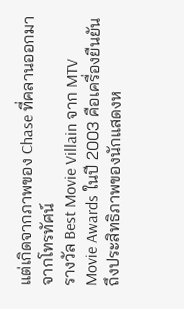แต่เกิดจากภาพของ Chase ที่คลานออกมาจากโทรทัศน์
รางวัล Best Movie Villain จาก MTV Movie Awards ในปี 2003 คือเครื่องยืนยันถึงประสิทธิภาพของนักแสดงห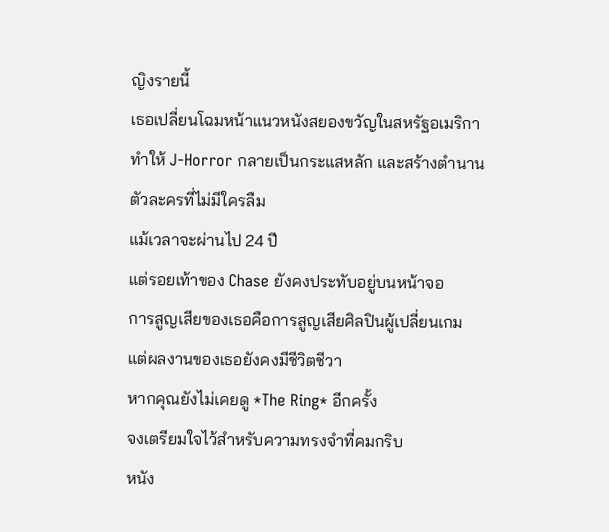ญิงรายนี้
เธอเปลี่ยนโฉมหน้าแนวหนังสยองขวัญในสหรัฐอเมริกา
ทำให้ J-Horror กลายเป็นกระแสหลัก และสร้างตำนานตัวละครที่ไม่มีใครลืม
แม้เวลาจะผ่านไป 24 ปี
แต่รอยเท้าของ Chase ยังคงประทับอยู่บนหน้าจอ
การสูญเสียของเธอคือการสูญเสียศิลปินผู้เปลี่ยนเกม
แต่ผลงานของเธอยังคงมีชีวิตชีวา
หากคุณยังไม่เคยดู *The Ring* อีกครั้ง
จงเตรียมใจไว้สำหรับความทรงจำที่คมกริบ
หนัง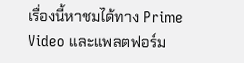เรื่องนี้หาชมได้ทาง Prime Video และแพลตฟอร์ม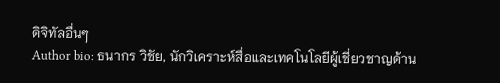ดิจิทัลอื่นๆ
Author bio: ธนากร วิชัย, นักวิเคราะห์สื่อและเทคโนโลยีผู้เชี่ยวชาญด้าน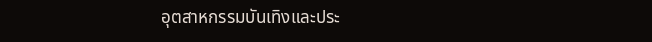อุตสาหกรรมบันเทิงและประ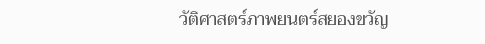วัติศาสตร์ภาพยนตร์สยองขวัญ